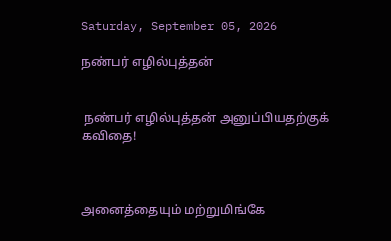Saturday, September 05, 2026

நண்பர் எழில்புத்தன்


 நண்பர் எழில்புத்தன் அனுப்பியதற்குக் கவிதை!



அனைத்தையும் மற்றுமிங்கே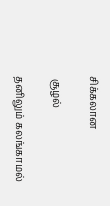சிக்கலான

 சூழல்

தனிலும் கலங்காமல்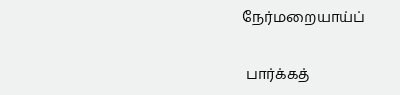நேர்மறையாய்ப்

 பார்க்கத்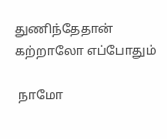துணிந்தேதான் கற்றாலோ எப்போதும்

 நாமோ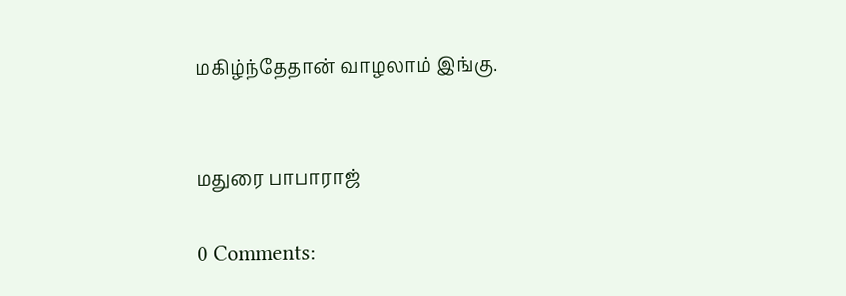மகிழ்ந்தேதான் வாழலாம் இங்கு.


மதுரை பாபாராஜ்

0 Comments: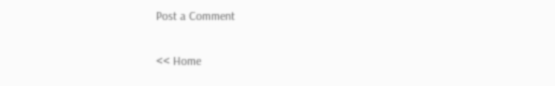Post a Comment

<< Home